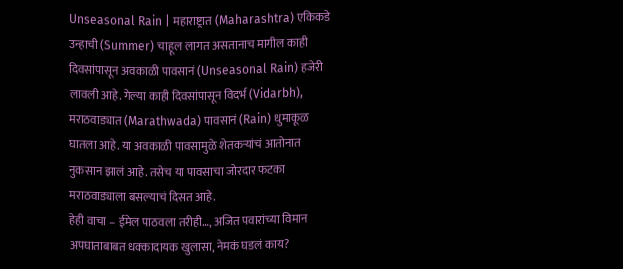Unseasonal Rain | महाराष्ट्रात (Maharashtra) एकिकडे उन्हाची (Summer) चाहूल लागत असतानाच मागील काही दिवसांपासून अवकाळी पावसानं (Unseasonal Rain) हजेरी लावली आहे. गेल्या काही दिवसांपासून विदर्भ (Vidarbh), मराठवाड्यात (Marathwada) पावसानं (Rain) धुमाकूळ घातला आहे. या अवकाळी पावसामुळे शेतकऱ्यांचं आतोनात नुकसान झालं आहे. तसेच या पावसाचा जोरदार फटका मराठवाड्याला बसल्याचं दिसत आहे.
हेही वाचा – ईमेल पाठवला तरीही…, अजित पवारांच्या विमान अपघाताबाबत धक्कादायक खुलासा, नेमकं घडलं काय?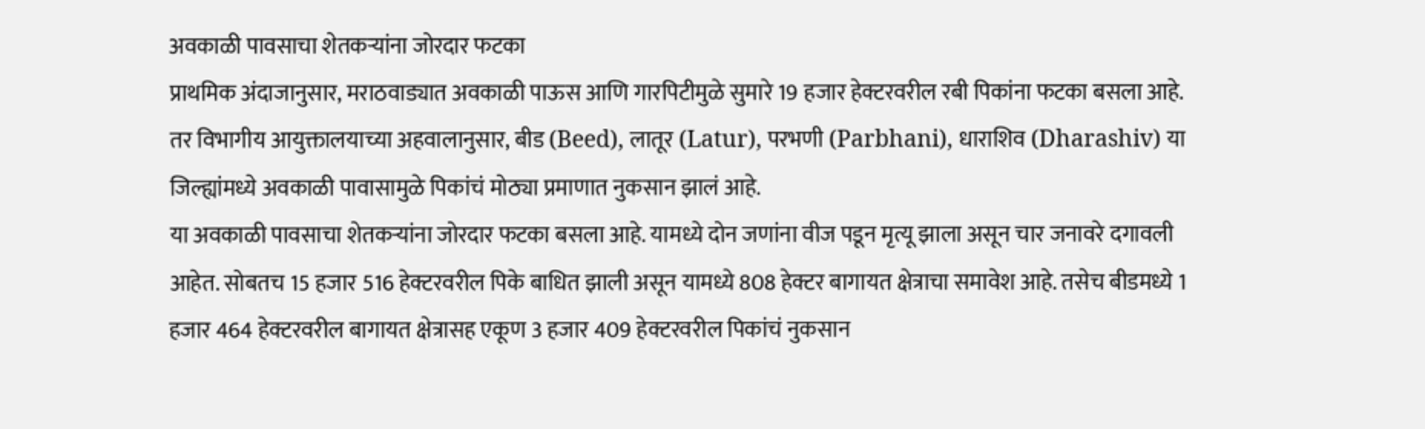अवकाळी पावसाचा शेतकऱ्यांना जोरदार फटका
प्राथमिक अंदाजानुसार, मराठवाड्यात अवकाळी पाऊस आणि गारपिटीमुळे सुमारे 19 हजार हेक्टरवरील रबी पिकांना फटका बसला आहे. तर विभागीय आयुक्तालयाच्या अहवालानुसार, बीड (Beed), लातूर (Latur), परभणी (Parbhani), धाराशिव (Dharashiv) या जिल्ह्यांमध्ये अवकाळी पावासामुळे पिकांचं मोठ्या प्रमाणात नुकसान झालं आहे.
या अवकाळी पावसाचा शेतकऱ्यांना जोरदार फटका बसला आहे. यामध्ये दोन जणांना वीज पडून मृत्यू झाला असून चार जनावरे दगावली आहेत. सोबतच 15 हजार 516 हेक्टरवरील पिके बाधित झाली असून यामध्ये 808 हेक्टर बागायत क्षेत्राचा समावेश आहे. तसेच बीडमध्ये 1 हजार 464 हेक्टरवरील बागायत क्षेत्रासह एकूण 3 हजार 409 हेक्टरवरील पिकांचं नुकसान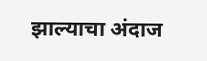झाल्याचा अंदाज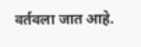वर्तवला जात आहे.